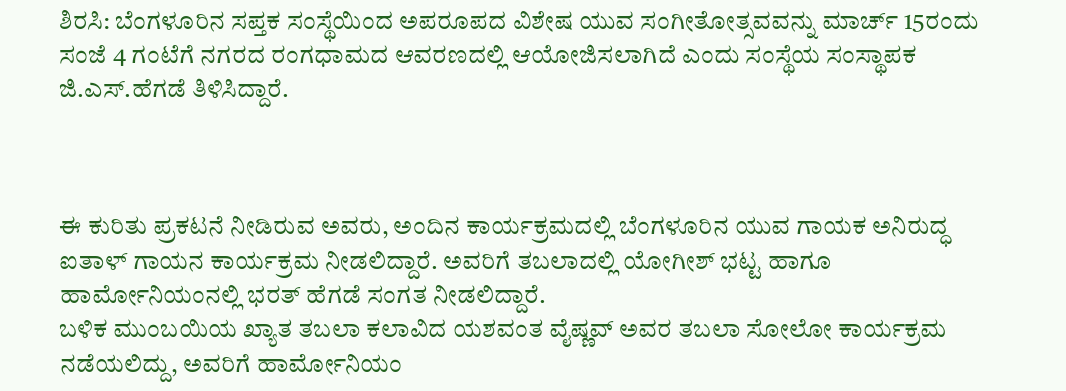ಶಿರಸಿ: ಬೆಂಗಳೂರಿನ ಸಪ್ತಕ ಸಂಸ್ಥೆಯಿಂದ ಅಪರೂಪದ ವಿಶೇಷ ಯುವ ಸಂಗೀತೋತ್ಸವವನ್ನು ಮಾರ್ಚ್ 15ರಂದು ಸಂಜೆ 4 ಗಂಟೆಗೆ ನಗರದ ರಂಗಧಾಮದ ಆವರಣದಲ್ಲಿ ಆಯೋಜಿಸಲಾಗಿದೆ ಎಂದು ಸಂಸ್ಥೆಯ ಸಂಸ್ಥಾಪಕ ಜಿ.ಎಸ್.ಹೆಗಡೆ ತಿಳಿಸಿದ್ದಾರೆ.



ಈ ಕುರಿತು ಪ್ರಕಟನೆ ನೀಡಿರುವ ಅವರು, ಅಂದಿನ ಕಾರ್ಯಕ್ರಮದಲ್ಲಿ ಬೆಂಗಳೂರಿನ ಯುವ ಗಾಯಕ ಅನಿರುದ್ಧ ಐತಾಳ್ ಗಾಯನ ಕಾರ್ಯಕ್ರಮ ನೀಡಲಿದ್ದಾರೆ. ಅವರಿಗೆ ತಬಲಾದಲ್ಲಿ ಯೋಗೀಶ್ ಭಟ್ಟ ಹಾಗೂ ಹಾರ್ಮೋನಿಯಂನಲ್ಲಿ ಭರತ್ ಹೆಗಡೆ ಸಂಗತ ನೀಡಲಿದ್ದಾರೆ.
ಬಳಿಕ ಮುಂಬಯಿಯ ಖ್ಯಾತ ತಬಲಾ ಕಲಾವಿದ ಯಶವಂತ ವೈಷ್ಣವ್ ಅವರ ತಬಲಾ ಸೋಲೋ ಕಾರ್ಯಕ್ರಮ ನಡೆಯಲಿದ್ದು, ಅವರಿಗೆ ಹಾರ್ಮೋನಿಯಂ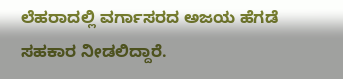ಲೆಹರಾದಲ್ಲಿ ವರ್ಗಾಸರದ ಅಜಯ ಹೆಗಡೆ ಸಹಕಾರ ನೀಡಲಿದ್ದಾರೆ.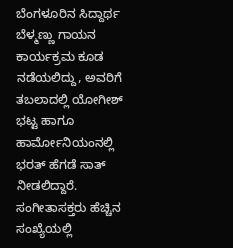ಬೆಂಗಳೂರಿನ ಸಿದ್ದಾರ್ಥ ಬೆಳ್ಮಣ್ಣು ಗಾಯನ ಕಾರ್ಯಕ್ರಮ ಕೂಡ ನಡೆಯಲಿದ್ದು, ಅವರಿಗೆ ತಬಲಾದಲ್ಲಿ ಯೋಗೀಶ್ ಭಟ್ಟ ಹಾಗೂ ಹಾರ್ಮೋನಿಯಂನಲ್ಲಿ ಭರತ್ ಹೆಗಡೆ ಸಾತ್ ನೀಡಲಿದ್ದಾರೆ.
ಸಂಗೀತಾಸಕ್ತರು ಹೆಚ್ಚಿನ ಸಂಖ್ಯೆಯಲ್ಲಿ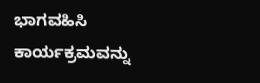ಭಾಗವಹಿಸಿ ಕಾರ್ಯಕ್ರಮವನ್ನು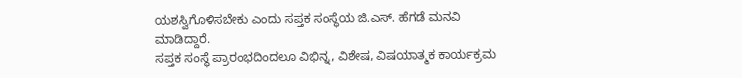ಯಶಸ್ವಿಗೊಳಿಸಬೇಕು ಎಂದು ಸಪ್ತಕ ಸಂಸ್ಥೆಯ ಜಿ.ಎಸ್. ಹೆಗಡೆ ಮನವಿ ಮಾಡಿದ್ದಾರೆ.
ಸಪ್ತಕ ಸಂಸ್ಥೆ ಪ್ರಾರಂಭದಿಂದಲೂ ವಿಭಿನ್ನ, ವಿಶೇಷ, ವಿಷಯಾತ್ಮಕ ಕಾರ್ಯಕ್ರಮ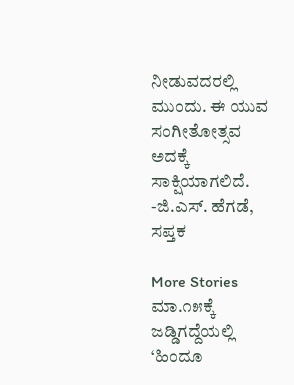ನೀಡುವದರಲ್ಲಿ ಮುಂದು. ಈ ಯುವ ಸಂಗೀತೋತ್ಸವ ಅದಕ್ಕೆ ಸಾಕ್ಷಿಯಾಗಲಿದೆ.
-ಜಿ.ಎಸ್. ಹೆಗಡೆ, ಸಪ್ತಕ

More Stories
ಮಾ.೧೫ಕ್ಕೆ ಜಡ್ಡಿಗದ್ದೆಯಲ್ಲಿ ‘ಹಿಂದೂ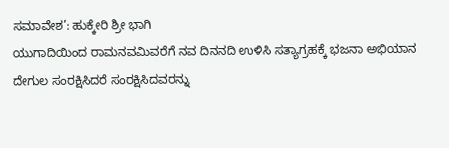ಸಮಾವೇಶ’: ಹುಕ್ಕೇರಿ ಶ್ರೀ ಭಾಗಿ
ಯುಗಾದಿಯಿಂದ ರಾಮನವಮಿವರೆಗೆ ನವ ದಿನನದಿ ಉಳಿಸಿ ಸತ್ಯಾಗ್ರಹಕ್ಕೆ ಭಜನಾ ಅಭಿಯಾನ
ದೇಗುಲ ಸಂರಕ್ಷಿಸಿದರೆ ಸಂರಕ್ಷಿಸಿದವರನ್ನು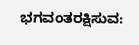ಭಗವಂತರಕ್ಷಿಸುವ: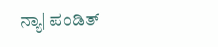ನ್ಯಾ| ಪಂಡಿತ್